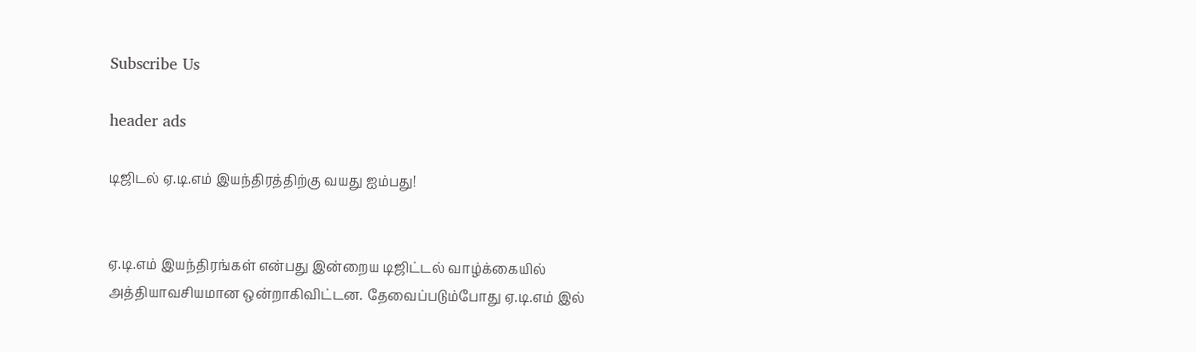Subscribe Us

header ads

டிஜிடல் ஏ.டி.எம் இயந்திரத்திற்கு வயது ஐம்பது!


ஏ.டி.எம் இயந்திரங்கள் என்பது இன்றைய டிஜிட்டல் வாழ்க்கையில் அத்தியாவசியமான ஒன்றாகிவிட்டன. தேவைப்படும்போது ஏ.டி.எம் இல்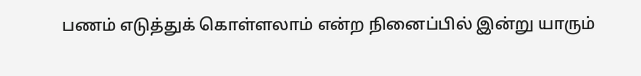பணம் எடுத்துக் கொள்ளலாம் என்ற நினைப்பில் இன்று யாரும்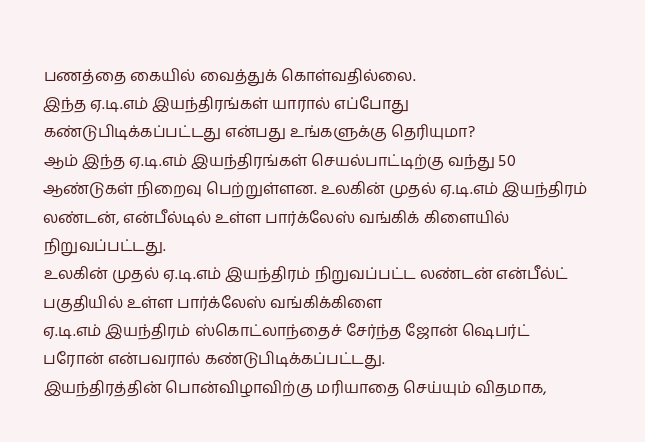பணத்தை கையில் வைத்துக் கொள்வதில்லை.
இந்த ஏ.டி.எம் இயந்திரங்கள் யாரால் எப்போது கண்டுபிடிக்கப்பட்டது என்பது உங்களுக்கு தெரியுமா?
ஆம் இந்த ஏ.டி.எம் இயந்திரங்கள் செயல்பாட்டிற்கு வந்து 50 ஆண்டுகள் நிறைவு பெற்றுள்ளன. உலகின் முதல் ஏ.டி.எம் இயந்திரம் லண்டன், என்பீல்டில் உள்ள பார்க்லேஸ் வங்கிக் கிளையில் நிறுவப்பட்டது.
உலகின் முதல் ஏ.டி.எம் இயந்திரம் நிறுவப்பட்ட லண்டன் என்பீல்ட் பகுதியில் உள்ள பார்க்லேஸ் வங்கிக்கிளை
ஏ.டி.எம் இயந்திரம் ஸ்கொட்லாந்தைச் சேர்ந்த ஜோன் ஷெபர்ட் பரோன் என்பவரால் கண்டுபிடிக்கப்பட்டது.
இயந்திரத்தின் பொன்விழாவிற்கு மரியாதை செய்யும் விதமாக,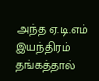அந்த ஏ.டி.எம் இயந்திரம் தங்கத்தால்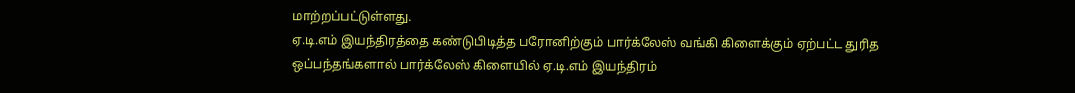மாற்றப்பட்டுள்ளது.
ஏ.டி.எம் இயந்திரத்தை கண்டுபிடித்த பரோனிற்கும் பார்க்லேஸ் வங்கி கிளைக்கும் ஏற்பட்ட துரித ஒப்பந்தங்களால் பார்க்லேஸ் கிளையில் ஏ.டி.எம் இயந்திரம்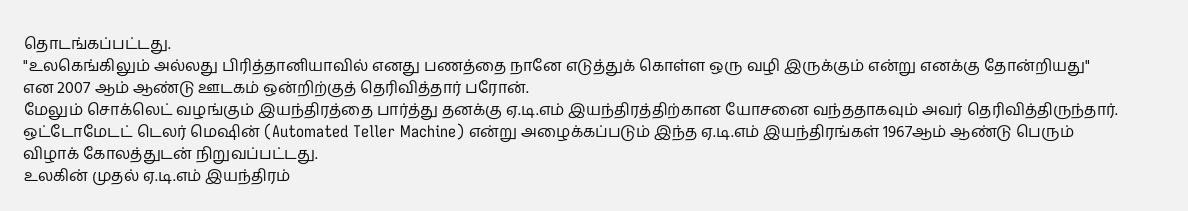தொடங்கப்பட்டது.
"உலகெங்கிலும் அல்லது பிரித்தானியாவில் எனது பணத்தை நானே எடுத்துக் கொள்ள ஒரு வழி இருக்கும் என்று எனக்கு தோன்றியது" என 2007 ஆம் ஆண்டு ஊடகம் ஒன்றிற்குத் தெரிவித்தார் பரோன்.
மேலும் சொக்லெட் வழங்கும் இயந்திரத்தை பார்த்து தனக்கு ஏ.டி.எம் இயந்திரத்திற்கான யோசனை வந்ததாகவும் அவர் தெரிவித்திருந்தார்.
ஒட்டோமேடட் டெலர் மெஷின் (Automated Teller Machine) என்று அழைக்கப்படும் இந்த ஏ.டி.எம் இயந்திரங்கள் 1967ஆம் ஆண்டு பெரும் விழாக் கோலத்துடன் நிறுவப்பட்டது.
உலகின் முதல் ஏ.டி.எம் இயந்திரம்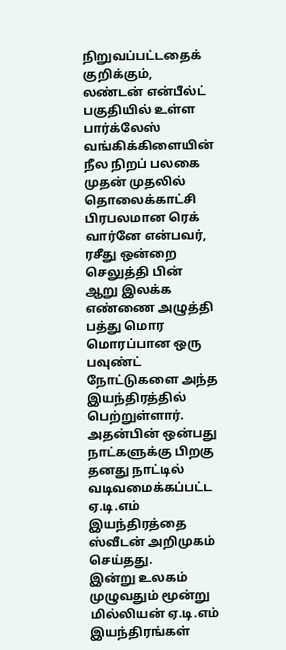நிறுவப்பட்டதைக் குறிக்கும், லண்டன் என்பீல்ட் பகுதியில் உள்ள பார்க்லேஸ் வங்கிக்கிளையின் நீல நிறப் பலகை
முதன் முதலில் தொலைக்காட்சி பிரபலமான ரெக் வார்னே என்பவர், ரசீது ஒன்றை செலுத்தி பின் ஆறு இலக்க எண்ணை அழுத்தி பத்து மொர மொரப்பான ஒரு பவுண்ட் நோட்டுகளை அந்த இயந்திரத்தில் பெற்றுள்ளார்.
அதன்பின் ஒன்பது நாட்களுக்கு பிறகு தனது நாட்டில் வடிவமைக்கப்பட்ட ஏ.டி.எம் இயந்திரத்தை ஸ்வீடன் அறிமுகம் செய்தது.
இன்று உலகம் முழுவதும் மூன்று மில்லியன் ஏ.டி.எம் இயந்திரங்கள்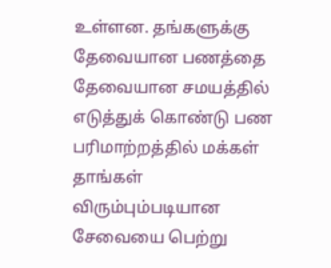உள்ளன. தங்களுக்கு தேவையான பணத்தை தேவையான சமயத்தில் எடுத்துக் கொண்டு பண பரிமாற்றத்தில் மக்கள் தாங்கள் விரும்பும்படியான சேவையை பெற்று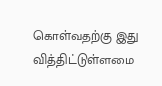கொள்வதற்கு இது வித்திட்டுள்ளமை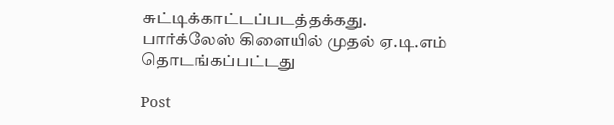சுட்டிக்காட்டப்படத்தக்கது.
பார்க்லேஸ் கிளையில் முதல் ஏ.டி.எம் தொடங்கப்பட்டது

Post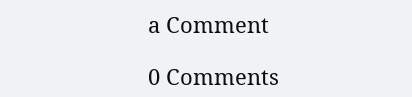a Comment

0 Comments